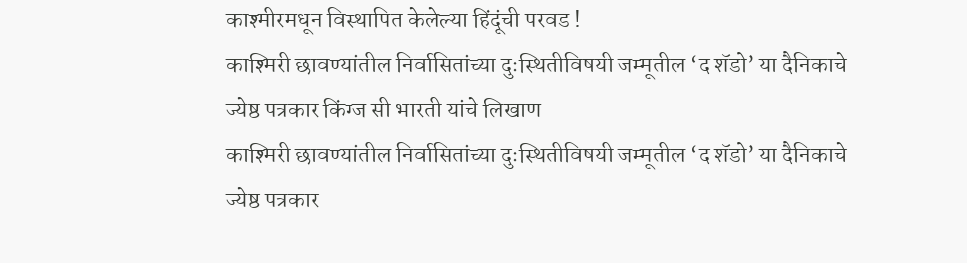काश्मीरमधून विस्थापित केलेल्या हिंदूंची परवड !
काश्मिरी छावण्यांतील निर्वासितांच्या दुःस्थितीविषयी जम्मूतील ‘द शॅडो’ या दैनिकाचे ज्येष्ठ पत्रकार किंग्ज सी भारती यांचे लिखाण
काश्मिरी छावण्यांतील निर्वासितांच्या दुःस्थितीविषयी जम्मूतील ‘द शॅडो’ या दैनिकाचे ज्येष्ठ पत्रकार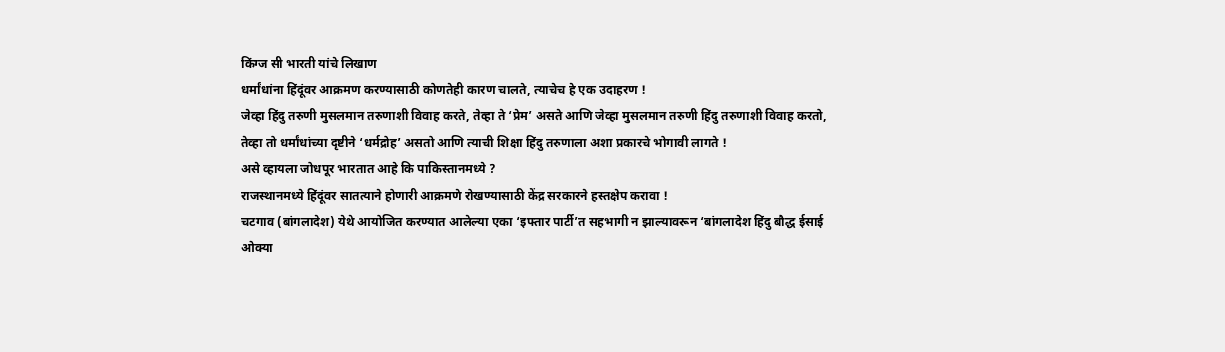किंग्ज सी भारती यांचे लिखाण
धर्मांधांना हिंदूंवर आक्रमण करण्यासाठी कोणतेही कारण चालते, त्याचेच हे एक उदाहरण !
जेव्हा हिंदु तरुणी मुसलमान तरुणाशी विवाह करते, तेव्हा ते ‘प्रेम’ असते आणि जेव्हा मुसलमान तरुणी हिंदु तरुणाशी विवाह करतो, तेव्हा तो धर्मांधांच्या दृष्टीने ‘धर्मद्रोह’ असतो आणि त्याची शिक्षा हिंदु तरुणाला अशा प्रकारचे भोगावी लागते !
असे व्हायला जोधपूर भारतात आहे कि पाकिस्तानमध्ये ?
राजस्थानमध्ये हिंदूंवर सातत्याने होणारी आक्रमणे रोखण्यासाठी केंद्र सरकारने हस्तक्षेप करावा !
चटगाव (बांगलादेश) येथे आयोजित करण्यात आलेल्या एका ‘इफ्तार पार्टी’त सहभागी न झाल्यावरून ‘बांगलादेश हिंदु बौद्ध ईसाई ओक्या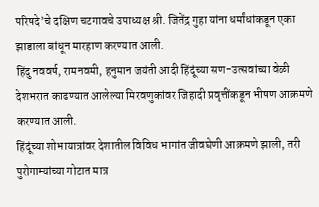परिषदे’चे दक्षिण चटगावचे उपाध्यक्ष श्री. जितेंद्र गुहा यांना धर्मांधांकडून एका झाडाला बांधून मारहाण करण्यात आली.
हिंदु नववर्ष, रामनवमी, हनुमान जयंती आदी हिंदूंच्या सण-उत्सवांच्या वेळी देशभरात काढण्यात आलेल्या मिरवणुकांवर जिहादी प्रवृत्तींकडून भीषण आक्रमणे करण्यात आली.
हिंदूंच्या शोभायात्रांवर देशातील विविध भागांत जीवघेणी आक्रमणे झाली, तरी पुरोगाम्यांच्या गोटात मात्र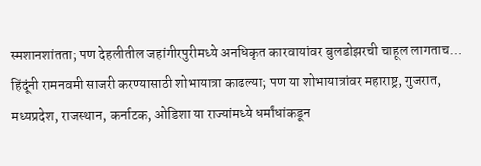स्मशानशांतता; पण देहलीतील जहांगीरपुरीमध्ये अनधिकृत कारवायांवर बुलडोझरची चाहूल लागताच…
हिंदूंनी रामनवमी साजरी करण्यासाठी शोभायात्रा काढल्या; पण या शोभायात्रांवर महाराष्ट्र, गुजरात, मध्यप्रदेश, राजस्थान, कर्नाटक, ओडिशा या राज्यांमध्ये धर्मांधांकडून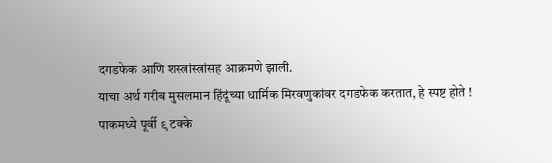दगडफेक आणि शस्त्रांस्त्रांसह आक्रमणे झाली.
याचा अर्थ गरीब मुसलमान हिंदूंच्या धार्मिक मिरवणुकांवर दगडफेक करतात, हे स्पष्ट होते !
पाकमध्ये पूर्वी ९ टक्के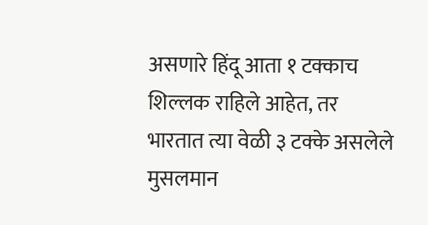असणारे हिंदू आता १ टक्काच शिल्लक राहिले आहेत, तर भारतात त्या वेळी ३ टक्के असलेले मुसलमान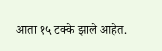आता १५ टक्के झाले आहेत.